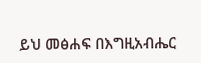ይህ መፅሐፍ በእግዚአብሔር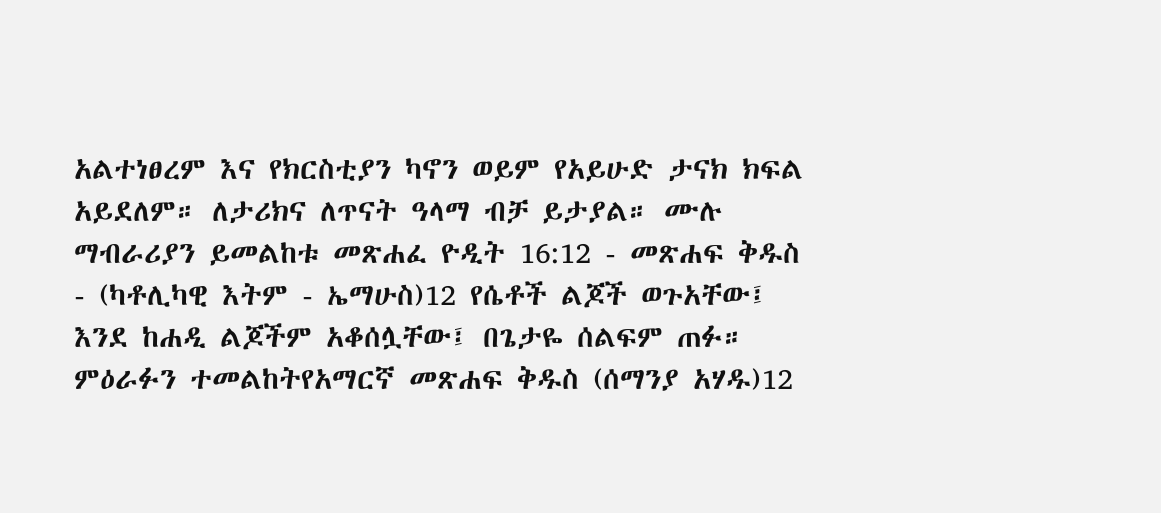አልተነፀረም እና የክርስቲያን ካኖን ወይም የአይሁድ ታናክ ክፍል አይደለም። ለታሪክና ለጥናት ዓላማ ብቻ ይታያል። ሙሉ ማብራሪያን ይመልከቱ መጽሐፈ ዮዲት 16:12 - መጽሐፍ ቅዱስ - (ካቶሊካዊ እትም - ኤማሁስ)12 የሴቶች ልጆች ወጉአቸው፤ እንደ ከሐዲ ልጆችም አቆሰሏቸው፤ በጌታዬ ሰልፍም ጠፉ። ምዕራፉን ተመልከትየአማርኛ መጽሐፍ ቅዱስ (ሰማንያ አሃዱ)12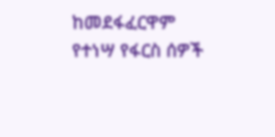ከመደፋፈርዋም የተነሣ የፋርስ ሰዎች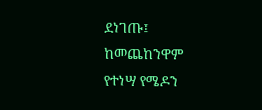ደነገጡ፤ ከመጨከንዋም የተነሣ የሜዶን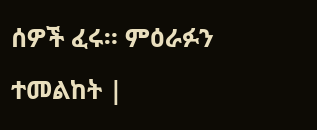ሰዎች ፈሩ። ምዕራፉን ተመልከት |